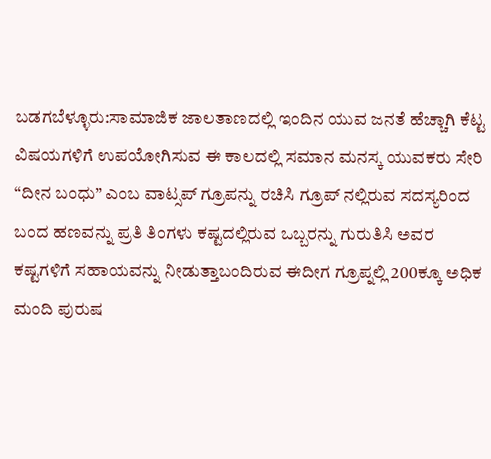ಬಡಗಬೆಳ್ಳೂರು:ಸಾಮಾಜಿಕ ಜಾಲತಾಣದಲ್ಲಿ ಇಂದಿನ ಯುವ ಜನತೆ ಹೆಚ್ಚಾಗಿ ಕೆಟ್ಟ ವಿಷಯಗಳಿಗೆ ಉಪಯೋಗಿಸುವ ಈ ಕಾಲದಲ್ಲಿ ಸಮಾನ ಮನಸ್ಕ ಯುವಕರು ಸೇರಿ “ದೀನ ಬಂಧು” ಎಂಬ ವಾಟ್ಸಪ್ ಗ್ರೂಪನ್ನು ರಚಿಸಿ ಗ್ರೂಪ್ ನಲ್ಲಿರುವ ಸದಸ್ಯರಿಂದ ಬಂದ ಹಣವನ್ನು ಪ್ರತಿ ತಿಂಗಳು ಕಷ್ಟದಲ್ಲಿರುವ ಒಬ್ಬರನ್ನು ಗುರುತಿಸಿ ಅವರ ಕಷ್ಟಗಳಿಗೆ ಸಹಾಯವನ್ನು ನೀಡುತ್ತಾಬಂದಿರುವ ಈದೀಗ ಗ್ರೂಪ್ನಲ್ಲಿ 200ಕ್ಕೂ ಅಧಿಕ ಮಂದಿ ಪುರುಷ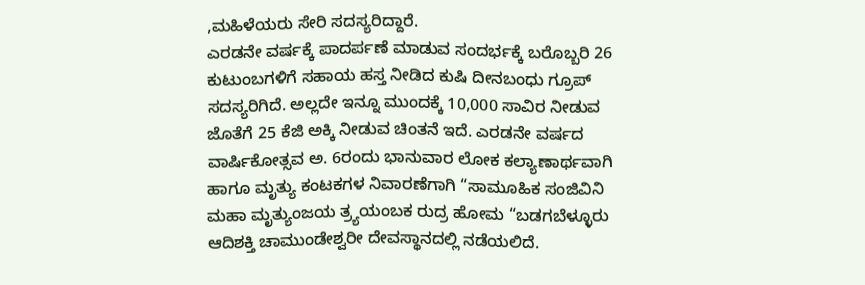,ಮಹಿಳೆಯರು ಸೇರಿ ಸದಸ್ಯರಿದ್ದಾರೆ.
ಎರಡನೇ ವರ್ಷಕ್ಕೆ ಪಾದರ್ಪಣೆ ಮಾಡುವ ಸಂದರ್ಭಕ್ಕೆ ಬರೊಬ್ಬರಿ 26 ಕುಟುಂಬಗಳಿಗೆ ಸಹಾಯ ಹಸ್ತ ನೀಡಿದ ಕುಷಿ ದೀನಬಂಧು ಗ್ರೂಪ್ ಸದಸ್ಯರಿಗಿದೆ. ಅಲ್ಲದೇ ಇನ್ನೂ ಮುಂದಕ್ಕೆ 10,000 ಸಾವಿರ ನೀಡುವ ಜೊತೆಗೆ 25 ಕೆಜಿ ಅಕ್ಕಿ ನೀಡುವ ಚಿಂತನೆ ಇದೆ. ಎರಡನೇ ವರ್ಷದ ವಾರ್ಷಿಕೋತ್ಸವ ಅ. 6ರಂದು ಭಾನುವಾರ ಲೋಕ ಕಲ್ಯಾಣಾರ್ಥವಾಗಿ ಹಾಗೂ ಮೃತ್ಯು ಕಂಟಕಗಳ ನಿವಾರಣೆಗಾಗಿ “ಸಾಮೂಹಿಕ ಸಂಜಿವಿನಿ ಮಹಾ ಮೃತ್ಯುಂಜಯ ತ್ರ್ಯಯಂಬಕ ರುದ್ರ ಹೋಮ “ಬಡಗಬೆಳ್ಳೂರು ಆದಿಶಕ್ತಿ ಚಾಮುಂಡೇಶ್ವರೀ ದೇವಸ್ಥಾನದಲ್ಲಿ ನಡೆಯಲಿದೆ.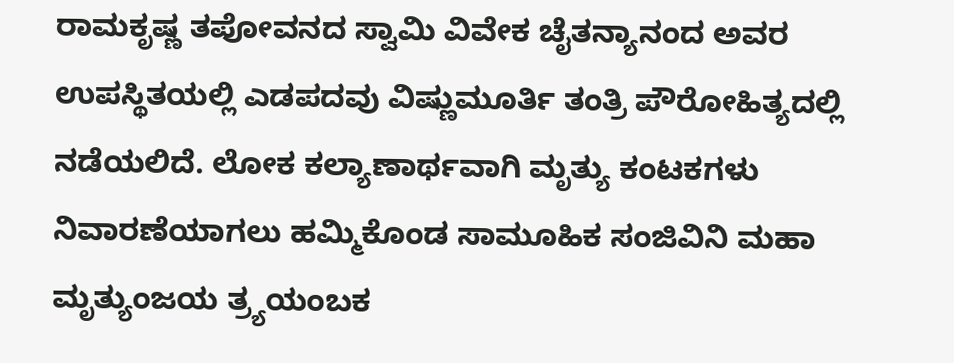ರಾಮಕೃಷ್ಣ ತಪೋವನದ ಸ್ವಾಮಿ ವಿವೇಕ ಚೈತನ್ಯಾನಂದ ಅವರ ಉಪಸ್ಥಿತಯಲ್ಲಿ ಎಡಪದವು ವಿಷ್ಣುಮೂರ್ತಿ ತಂತ್ರಿ ಪೌರೋಹಿತ್ಯದಲ್ಲಿ ನಡೆಯಲಿದೆ. ಲೋಕ ಕಲ್ಯಾಣಾರ್ಥವಾಗಿ ಮೃತ್ಯು ಕಂಟಕಗಳು ನಿವಾರಣೆಯಾಗಲು ಹಮ್ಮಿಕೊಂಡ ಸಾಮೂಹಿಕ ಸಂಜಿವಿನಿ ಮಹಾ ಮೃತ್ಯುಂಜಯ ತ್ರ್ಯಯಂಬಕ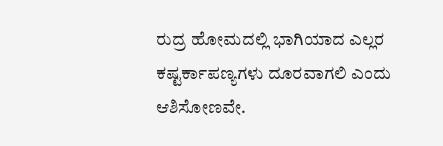ರುದ್ರ ಹೋಮದಲ್ಲಿ ಭಾಗಿಯಾದ ಎಲ್ಲರ ಕಷ್ಟರ್ಕಾಪಣ್ಯಗಳು ದೂರವಾಗಲಿ ಎಂದು ಆಶಿಸೋಣವೇ.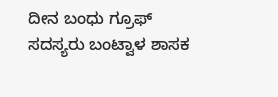ದೀನ ಬಂಧು ಗ್ರೂಫ್ ಸದಸ್ಯರು ಬಂಟ್ವಾಳ ಶಾಸಕ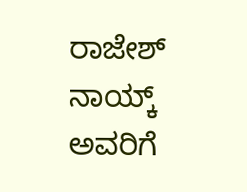ರಾಜೇಶ್ ನಾಯ್ಕ್ ಅವರಿಗೆ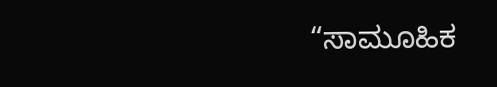“ಸಾಮೂಹಿಕ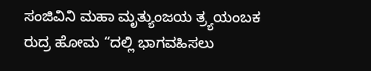ಸಂಜಿವಿನಿ ಮಹಾ ಮೃತ್ಯುಂಜಯ ತ್ರ್ಯಯಂಬಕ ರುದ್ರ ಹೋಮ “ದಲ್ಲಿ ಭಾಗವಹಿಸಲು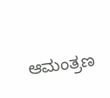ಆಮಂತ್ರಣ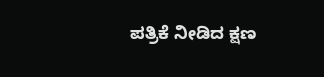ಪತ್ರಿಕೆ ನೀಡಿದ ಕ್ಷಣ